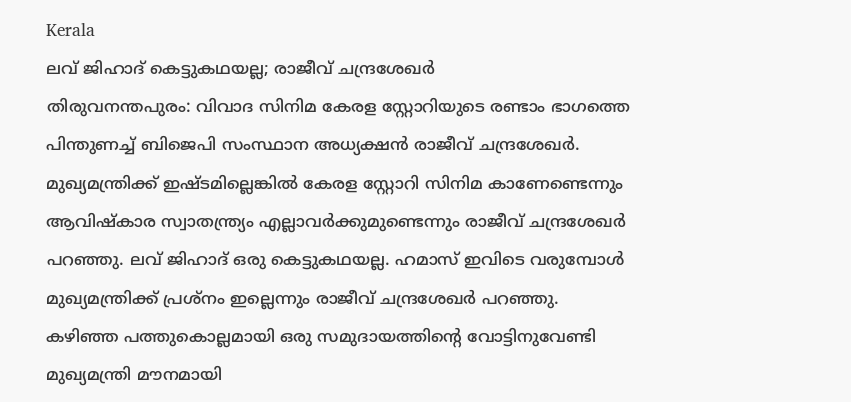Kerala
ലവ് ജിഹാദ് കെട്ടുകഥയല്ല; രാജീവ് ചന്ദ്രശേഖർ
തിരുവനന്തപുരം: വിവാദ സിനിമ കേരള സ്റ്റോറിയുടെ രണ്ടാം ഭാഗത്തെ പിന്തുണച്ച് ബിജെപി സംസ്ഥാന അധ്യക്ഷൻ രാജീവ് ചന്ദ്രശേഖർ. മുഖ്യമന്ത്രിക്ക് ഇഷ്ടമില്ലെങ്കിൽ കേരള സ്റ്റോറി സിനിമ കാണേണ്ടെന്നും ആവിഷ്കാര സ്വാതന്ത്ര്യം എല്ലാവർക്കുമുണ്ടെന്നും രാജീവ് ചന്ദ്രശേഖർ പറഞ്ഞു. ലവ് ജിഹാദ് ഒരു കെട്ടുകഥയല്ല. ഹമാസ് ഇവിടെ വരുമ്പോൾ മുഖ്യമന്ത്രിക്ക് പ്രശ്നം ഇല്ലെന്നും രാജീവ് ചന്ദ്രശേഖർ പറഞ്ഞു.
കഴിഞ്ഞ പത്തുകൊല്ലമായി ഒരു സമുദായത്തിന്റെ വോട്ടിനുവേണ്ടി മുഖ്യമന്ത്രി മൗനമായി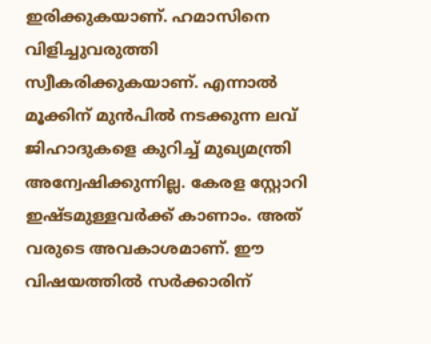ഇരിക്കുകയാണ്. ഹമാസിനെ വിളിച്ചുവരുത്തി സ്വീകരിക്കുകയാണ്. എന്നാൽ മൂക്കിന് മുൻപിൽ നടക്കുന്ന ലവ് ജിഹാദുകളെ കുറിച്ച് മുഖ്യമന്ത്രി അന്വേഷിക്കുന്നില്ല. കേരള സ്റ്റോറി ഇഷ്ടമുള്ളവർക്ക് കാണാം. അത് വരുടെ അവകാശമാണ്. ഈ വിഷയത്തിൽ സർക്കാരിന്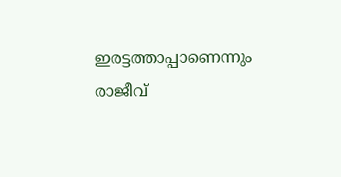ഇരട്ടത്താപ്പാണെന്നും രാജീവ്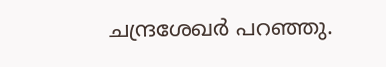ചന്ദ്രശേഖർ പറഞ്ഞു.